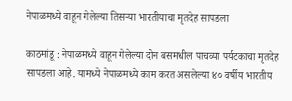नेपाळमध्ये वाहून गेलेल्या तिसऱ्या भारतीयाचा मृतदेह सापडला

काठमांडू : नेपाळमध्ये वाहून गेलेल्या दोन बसमधील पाचव्या पर्यटकाचा मृतदेह सापडला आहे. यामध्ये नेपाळमध्ये काम करत असलेल्या ४० वर्षीय भारतीय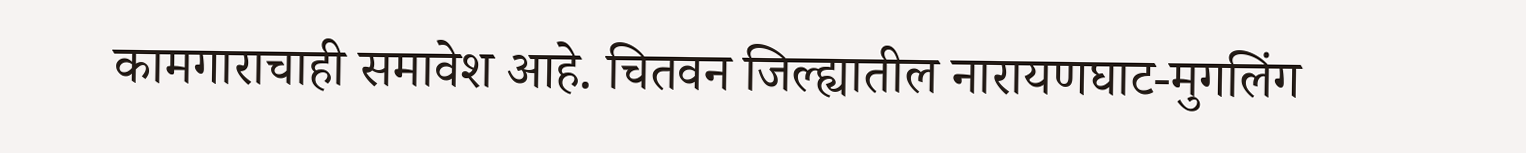कामगाराचाही समावेश आहे. चितवन जिल्ह्यातील नारायणघाट-मुगलिंग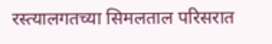रस्त्यालगतच्या सिमलताल परिसरात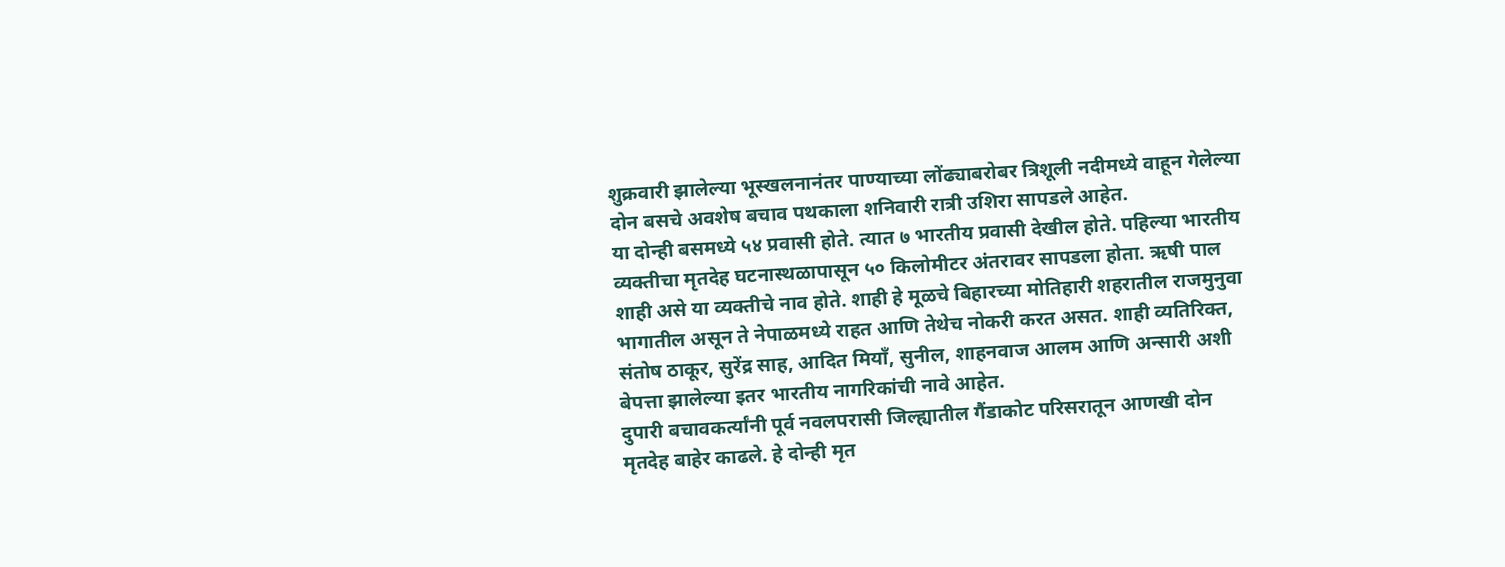शुक्रवारी झालेल्या भूस्खलनानंतर पाण्याच्या लोंढ्याबरोबर त्रिशूली नदीमध्ये वाहून गेलेल्या दोन बसचे अवशेष बचाव पथकाला शनिवारी रात्री उशिरा सापडले आहेत.
या दोन्ही बसमध्ये ५४ प्रवासी होते. त्यात ७ भारतीय प्रवासी देखील होते. पहिल्या भारतीय व्यक्तीचा मृतदेह घटनास्थळापासून ५० किलोमीटर अंतरावर सापडला होता. ऋषी पाल शाही असे या व्यक्तीचे नाव होते. शाही हे मूळचे बिहारच्या मोतिहारी शहरातील राजमुनुवा भागातील असून ते नेपाळमध्ये राहत आणि तेथेच नोकरी करत असत. शाही व्यतिरिक्त, संतोष ठाकूर, सुरेंद्र साह, आदित मियाँ, सुनील, शाहनवाज आलम आणि अन्सारी अशी बेपत्ता झालेल्या इतर भारतीय नागरिकांची नावे आहेत.
दुपारी बचावकर्त्यांनी पूर्व नवलपरासी जिल्ह्यातील गैंडाकोट परिसरातून आणखी दोन मृतदेह बाहेर काढले. हे दोन्ही मृत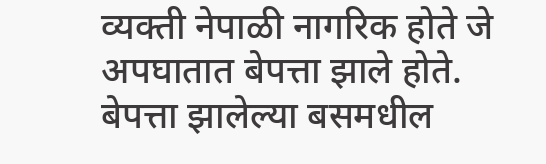व्यक्ती नेपाळी नागरिक होते जे अपघातात बेपत्ता झाले होते. बेपत्ता झालेल्या बसमधील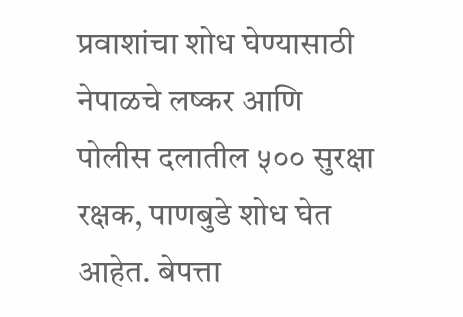प्रवाशांचा शोध घेण्यासाठी नेपाळचे लष्कर आणि पोलीस दलातील ५०० सुरक्षा रक्षक, पाणबुडे शोध घेत आहेत. बेपत्ता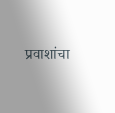प्रवाशांचा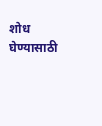शोध घेण्यासाठी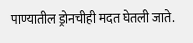पाण्यातील ड्रोनचीही मदत घेतली जाते.